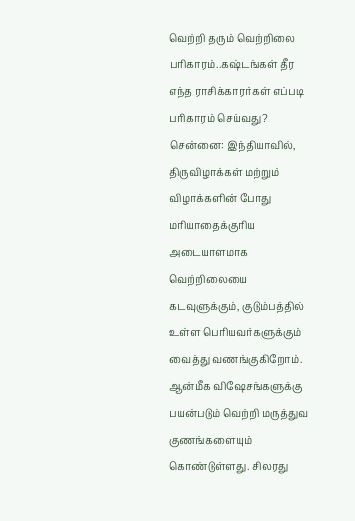வெற்றி தரும் வெற்றிலை பரிகாரம்..கஷ்டங்கள் தீர எந்த ராசிக்காரர்கள் எப்படி பரிகாரம் செய்வது?
சென்னை: இந்தியாவில், திருவிழாக்கள் மற்றும் விழாக்களின் போது மரியாதைக்குரிய அடையாளமாக வெற்றிலையை கடவுளுக்கும், குடும்பத்தில் உள்ள பெரியவர்களுக்கும் வைத்து வணங்குகிறோம். ஆன்மீக விஷேசங்களுக்கு பயன்படும் வெற்றி மருத்துவ குணங்களையும் கொண்டுள்ளது. சிலரது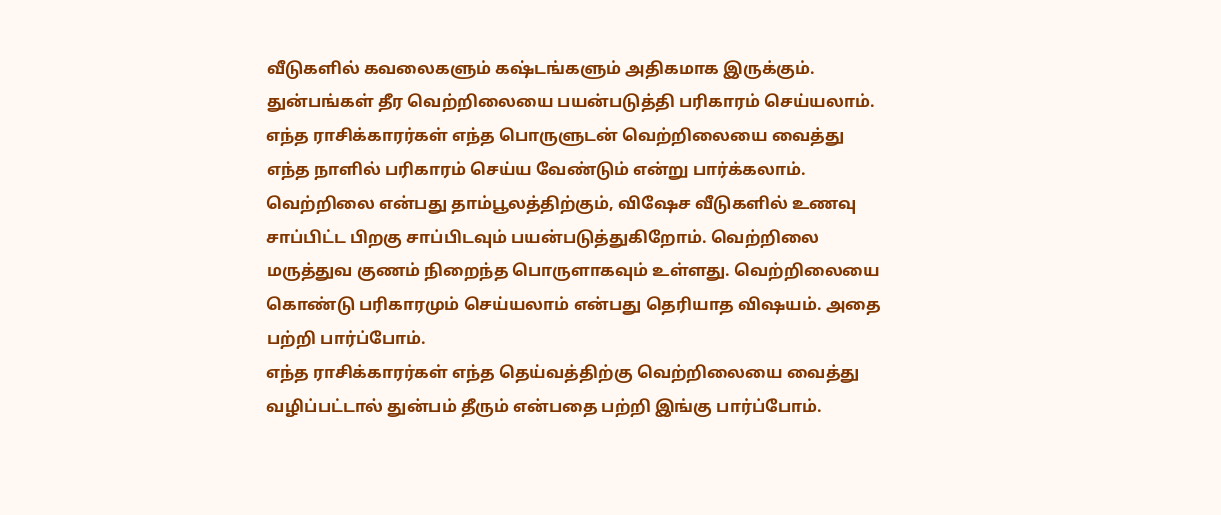வீடுகளில் கவலைகளும் கஷ்டங்களும் அதிகமாக இருக்கும். துன்பங்கள் தீர வெற்றிலையை பயன்படுத்தி பரிகாரம் செய்யலாம். எந்த ராசிக்காரர்கள் எந்த பொருளுடன் வெற்றிலையை வைத்து எந்த நாளில் பரிகாரம் செய்ய வேண்டும் என்று பார்க்கலாம்.
வெற்றிலை என்பது தாம்பூலத்திற்கும், விஷேச வீடுகளில் உணவு சாப்பிட்ட பிறகு சாப்பிடவும் பயன்படுத்துகிறோம். வெற்றிலை மருத்துவ குணம் நிறைந்த பொருளாகவும் உள்ளது. வெற்றிலையை கொண்டு பரிகாரமும் செய்யலாம் என்பது தெரியாத விஷயம். அதை பற்றி பார்ப்போம்.
எந்த ராசிக்காரர்கள் எந்த தெய்வத்திற்கு வெற்றிலையை வைத்து வழிப்பட்டால் துன்பம் தீரும் என்பதை பற்றி இங்கு பார்ப்போம்.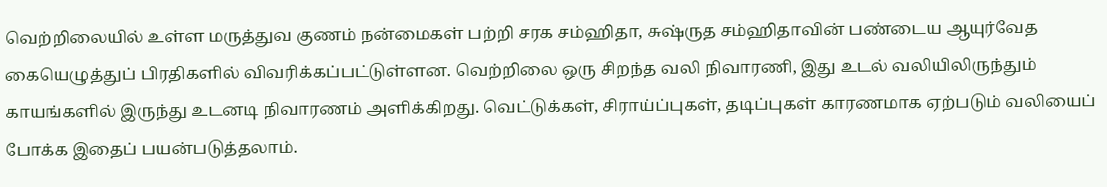வெற்றிலையில் உள்ள மருத்துவ குணம் நன்மைகள் பற்றி சரக சம்ஹிதா, சுஷ்ருத சம்ஹிதாவின் பண்டைய ஆயுர்வேத கையெழுத்துப் பிரதிகளில் விவரிக்கப்பட்டுள்ளன. வெற்றிலை ஒரு சிறந்த வலி நிவாரணி, இது உடல் வலியிலிருந்தும் காயங்களில் இருந்து உடனடி நிவாரணம் அளிக்கிறது. வெட்டுக்கள், சிராய்ப்புகள், தடிப்புகள் காரணமாக ஏற்படும் வலியைப் போக்க இதைப் பயன்படுத்தலாம்.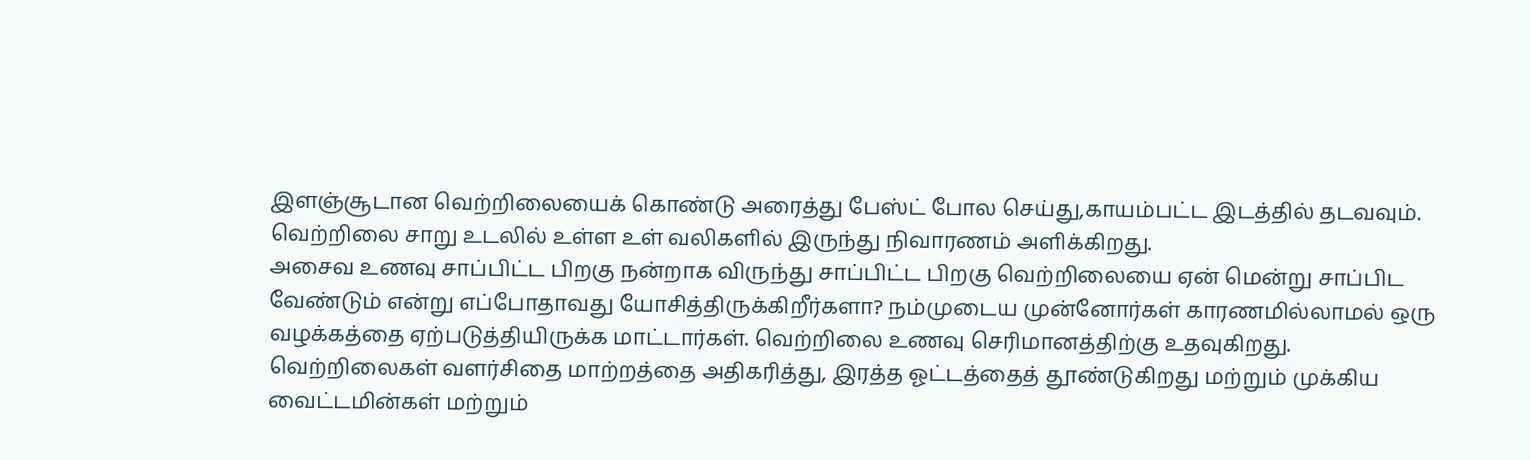இளஞ்சூடான வெற்றிலையைக் கொண்டு அரைத்து பேஸ்ட் போல செய்து,காயம்பட்ட இடத்தில் தடவவும். வெற்றிலை சாறு உடலில் உள்ள உள் வலிகளில் இருந்து நிவாரணம் அளிக்கிறது.
அசைவ உணவு சாப்பிட்ட பிறகு நன்றாக விருந்து சாப்பிட்ட பிறகு வெற்றிலையை ஏன் மென்று சாப்பிட வேண்டும் என்று எப்போதாவது யோசித்திருக்கிறீர்களா? நம்முடைய முன்னோர்கள் காரணமில்லாமல் ஒரு வழக்கத்தை ஏற்படுத்தியிருக்க மாட்டார்கள். வெற்றிலை உணவு செரிமானத்திற்கு உதவுகிறது. வெற்றிலைகள் வளர்சிதை மாற்றத்தை அதிகரித்து, இரத்த ஓட்டத்தைத் தூண்டுகிறது மற்றும் முக்கிய வைட்டமின்கள் மற்றும்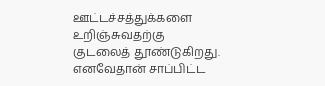ஊட்டச்சத்துக்களை உறிஞ்சுவதற்கு குடலைத் தூண்டுகிறது. எனவேதான் சாப்பிட்ட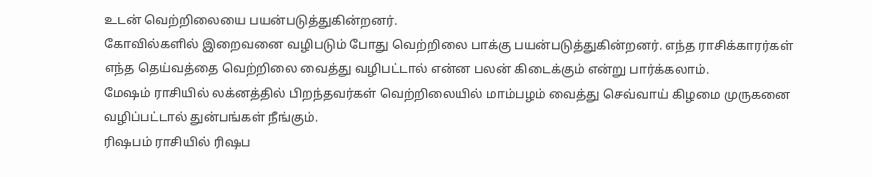உடன் வெற்றிலையை பயன்படுத்துகின்றனர்.
கோவில்களில் இறைவனை வழிபடும் போது வெற்றிலை பாக்கு பயன்படுத்துகின்றனர். எந்த ராசிக்காரர்கள் எந்த தெய்வத்தை வெற்றிலை வைத்து வழிபட்டால் என்ன பலன் கிடைக்கும் என்று பார்க்கலாம்.
மேஷம் ராசியில் லக்னத்தில் பிறந்தவர்கள் வெற்றிலையில் மாம்பழம் வைத்து செவ்வாய் கிழமை முருகனை வழிப்பட்டால் துன்பங்கள் நீங்கும்.
ரிஷபம் ராசியில் ரிஷப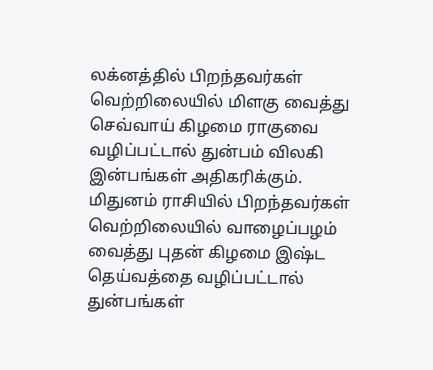லக்னத்தில் பிறந்தவர்கள் வெற்றிலையில் மிளகு வைத்து செவ்வாய் கிழமை ராகுவை வழிப்பட்டால் துன்பம் விலகி இன்பங்கள் அதிகரிக்கும்.
மிதுனம் ராசியில் பிறந்தவர்கள் வெற்றிலையில் வாழைப்பழம் வைத்து புதன் கிழமை இஷ்ட தெய்வத்தை வழிப்பட்டால் துன்பங்கள்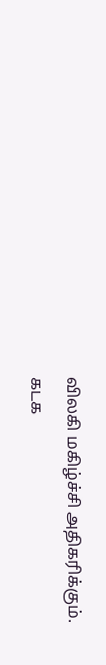விலகி மகிழ்ச்சி அதிகரிக்கும்.
கடக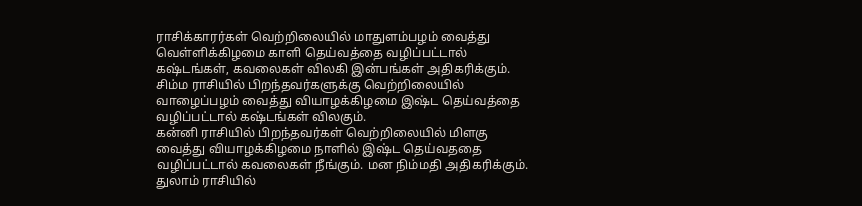ராசிக்காரர்கள் வெற்றிலையில் மாதுளம்பழம் வைத்து வெள்ளிக்கிழமை காளி தெய்வத்தை வழிப்பட்டால் கஷ்டங்கள், கவலைகள் விலகி இன்பங்கள் அதிகரிக்கும்.
சிம்ம ராசியில் பிறந்தவர்களுக்கு வெற்றிலையில் வாழைப்பழம் வைத்து வியாழக்கிழமை இஷ்ட தெய்வத்தை வழிப்பட்டால் கஷ்டங்கள் விலகும்.
கன்னி ராசியில் பிறந்தவர்கள் வெற்றிலையில் மிளகு வைத்து வியாழக்கிழமை நாளில் இஷ்ட தெய்வததை வழிப்பட்டால் கவலைகள் நீங்கும். மன நிம்மதி அதிகரிக்கும்.
துலாம் ராசியில்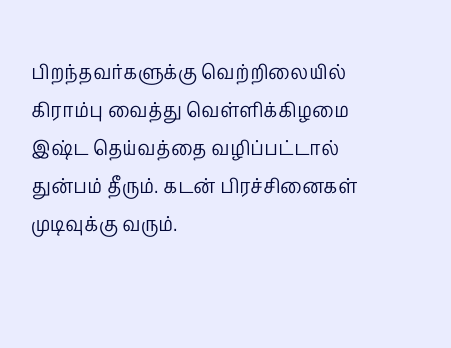பிறந்தவர்களுக்கு வெற்றிலையில் கிராம்பு வைத்து வெள்ளிக்கிழமை இஷ்ட தெய்வத்தை வழிப்பட்டால் துன்பம் தீரும். கடன் பிரச்சினைகள் முடிவுக்கு வரும்.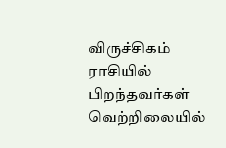விருச்சிகம் ராசியில் பிறந்தவர்கள் வெற்றிலையில்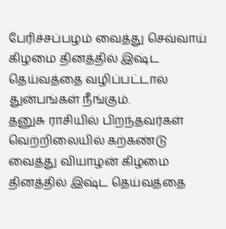பேரிச்சப்பழம் வைத்து செவ்வாய் கிழமை தினத்தில் இஷ்ட தெய்வத்தை வழிப்பட்டால் துன்பங்கள் நீங்கும்.
தனுசு ராசியில் பிறந்தவர்கள் வெற்றிலையில் கற்கண்டு வைத்து வியாழன் கிழமை தினத்தில் இஷ்ட தெய்வத்தை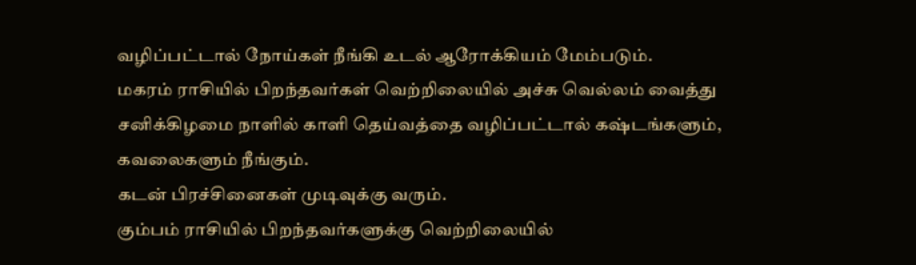வழிப்பட்டால் நோய்கள் நீங்கி உடல் ஆரோக்கியம் மேம்படும்.
மகரம் ராசியில் பிறந்தவர்கள் வெற்றிலையில் அச்சு வெல்லம் வைத்து சனிக்கிழமை நாளில் காளி தெய்வத்தை வழிப்பட்டால் கஷ்டங்களும், கவலைகளும் நீங்கும்.
கடன் பிரச்சினைகள் முடிவுக்கு வரும்.
கும்பம் ராசியில் பிறந்தவர்களுக்கு வெற்றிலையில்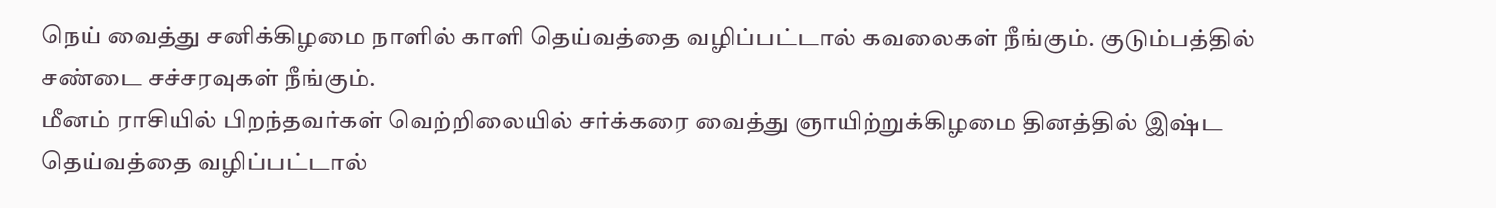நெய் வைத்து சனிக்கிழமை நாளில் காளி தெய்வத்தை வழிப்பட்டால் கவலைகள் நீங்கும். குடும்பத்தில் சண்டை சச்சரவுகள் நீங்கும்.
மீனம் ராசியில் பிறந்தவர்கள் வெற்றிலையில் சர்க்கரை வைத்து ஞாயிற்றுக்கிழமை தினத்தில் இஷ்ட தெய்வத்தை வழிப்பட்டால்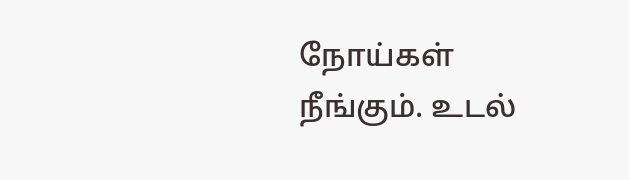நோய்கள் நீங்கும். உடல்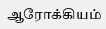ஆரோக்கியம்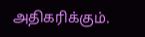அதிகரிக்கும்.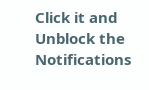Click it and Unblock the Notifications